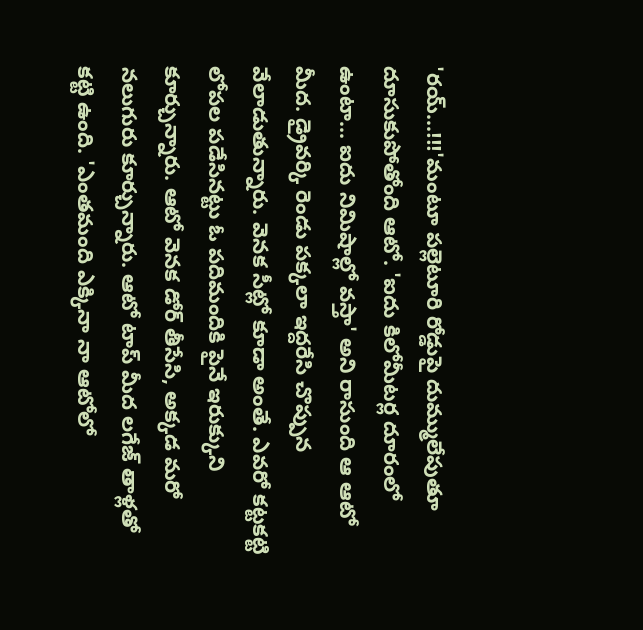'రయ్...!!!'మంటూ పల్లెటూరి రోడ్డుపై దుమ్ములేపుతూ దూసుకుపోతోంది ఆటో. 'ఐదు కిలోమీటర్ల దూరంలో ఉంటా... ఐదు నిమిషాల్లో వస్తా' అని రాసుంది ఆ ఆటో మీద. డ్రైవర్కి రెండు పక్కలా ఇద్దరేసి చొప్పున వేలాడుతున్నారు. వెనక సీట్లో కూడా అంతే. ఎవరో కట్టకట్టి లోపల పడేసినట్టు ఓ పదిమందికి పైనే ఇరుక్కుని కూర్చున్నారు. ఆటో వెనక డోర్ తీసేసి, అక్కడ మరో నలుగురు కూర్చున్నారు. ఆటో టాప్ మీద లగేజ్ తాళ్లతో కట్టి ఉంది. 'ఎంతమంది ఎక్కినా నా ఆటోలో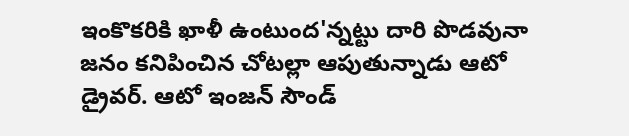ఇంకొకరికి ఖాళీ ఉంటుంద'న్నట్టు దారి పొడవునా జనం కనిపించిన చోటల్లా ఆపుతున్నాడు ఆటో డ్రైవర్. ఆటో ఇంజన్ సౌండ్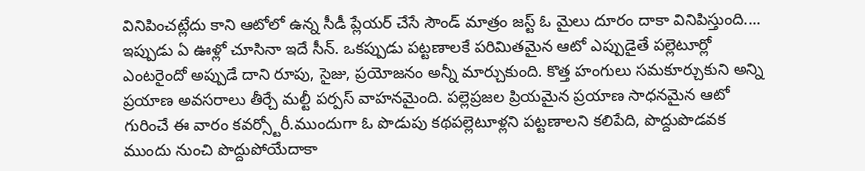వినిపించట్లేదు కాని ఆటోలో ఉన్న సీడీ ప్లేయర్ చేసే సౌండ్ మాత్రం జస్ట్ ఓ మైలు దూరం దాకా వినిపిస్తుంది.... ఇప్పుడు ఏ ఊళ్లో చూసినా ఇదే సీన్. ఒకప్పుడు పట్టణాలకే పరిమితమైన ఆటో ఎప్పుడైతే పల్లెటూర్లో ఎంటరైందో అప్పుడే దాని రూపు, సైజు, ప్రయోజనం అన్నీ మార్చుకుంది. కొత్త హంగులు సమకూర్చుకుని అన్ని ప్రయాణ అవసరాలు తీర్చే మల్టీ పర్పస్ వాహనమైంది. పల్లెప్రజల ప్రియమైన ప్రయాణ సాధనమైన ఆటో గురించే ఈ వారం కవర్స్టోరీ.ముందుగా ఓ పొడుపు కథపల్లెటూళ్లని పట్టణాలని కలిపేది, పొద్దుపొడవక ముందు నుంచి పొద్దుపోయేదాకా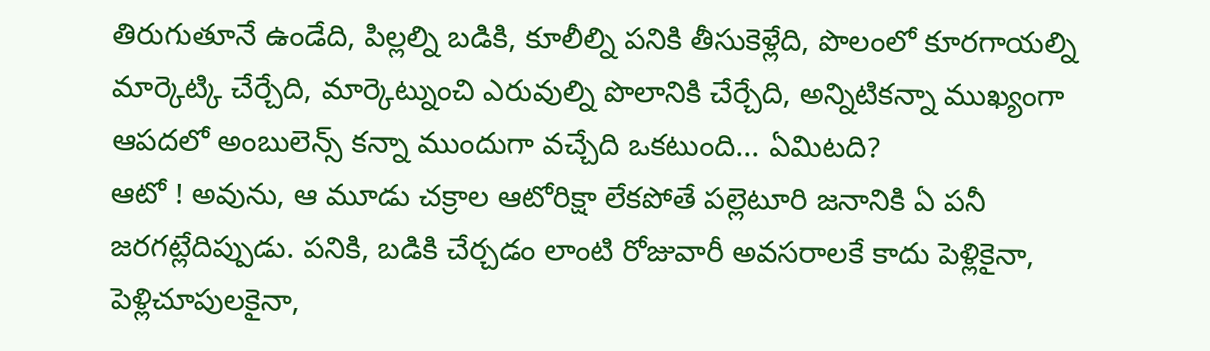తిరుగుతూనే ఉండేది, పిల్లల్ని బడికి, కూలీల్ని పనికి తీసుకెళ్లేది, పొలంలో కూరగాయల్ని మార్కెట్కి చేర్చేది, మార్కెట్నుంచి ఎరువుల్ని పొలానికి చేర్చేది, అన్నిటికన్నా ముఖ్యంగా ఆపదలో అంబులెన్స్ కన్నా ముందుగా వచ్చేది ఒకటుంది... ఏమిటది?
ఆటో ! అవును, ఆ మూడు చక్రాల ఆటోరిక్షా లేకపోతే పల్లెటూరి జనానికి ఏ పనీ జరగట్లేదిప్పుడు. పనికి, బడికి చేర్చడం లాంటి రోజువారీ అవసరాలకే కాదు పెళ్లికైనా, పెళ్లిచూపులకైనా,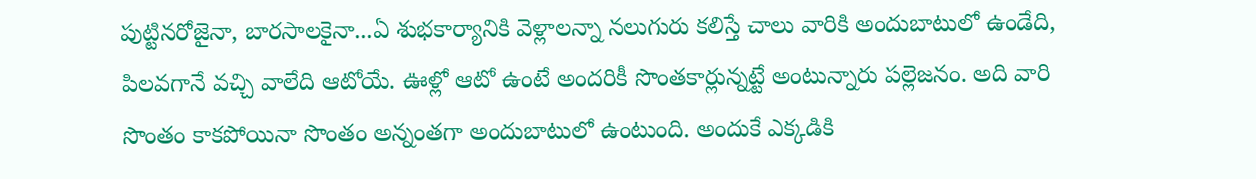పుట్టినరోజైనా, బారసాలకైనా...ఏ శుభకార్యానికి వెళ్లాలన్నా నలుగురు కలిస్తే చాలు వారికి అందుబాటులో ఉండేది, పిలవగానే వచ్చి వాలేది ఆటోయే. ఊళ్లో ఆటో ఉంటే అందరికీ సొంతకార్లున్నట్టే అంటున్నారు పల్లెజనం. అది వారి సొంతం కాకపోయినా సొంతం అన్నంతగా అందుబాటులో ఉంటుంది. అందుకే ఎక్కడికి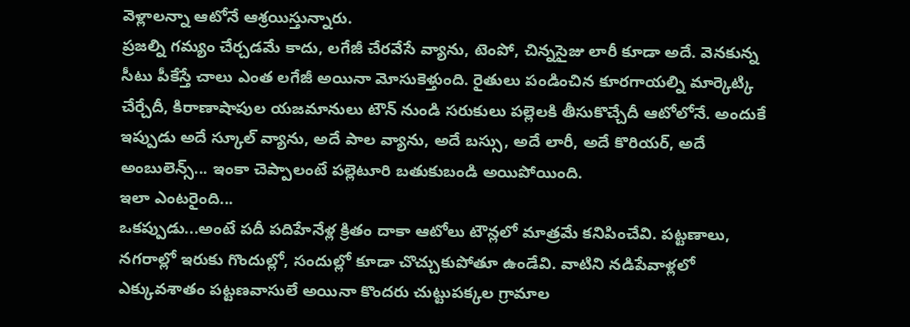వెళ్లాలన్నా ఆటోనే ఆశ్రయిస్తున్నారు.
ప్రజల్ని గమ్యం చేర్చడమే కాదు, లగేజీ చేరవేసే వ్యాను, టెంపో, చిన్నసైజు లారీ కూడా అదే. వెనకున్న సీటు పీకేస్తే చాలు ఎంత లగేజీ అయినా మోసుకెళ్తుంది. రైతులు పండించిన కూరగాయల్ని మార్కెట్కి చేర్చేదీ, కిరాణాషాపుల యజమానులు టౌన్ నుండి సరుకులు పల్లెలకి తీసుకొచ్చేదీ ఆటోలోనే. అందుకే ఇప్పుడు అదే స్కూల్ వ్యాను, అదే పాల వ్యాను, అదే బస్సు, అదే లారీ, అదే కొరియర్, అదే అంబులెన్స్... ఇంకా చెప్పాలంటే పల్లెటూరి బతుకుబండి అయిపోయింది.
ఇలా ఎంటరైంది...
ఒకప్పుడు...అంటే పదీ పదిహేనేళ్ల క్రితం దాకా ఆటోలు టౌన్లలో మాత్రమే కనిపించేవి. పట్టణాలు, నగరాల్లో ఇరుకు గొందుల్లో, సందుల్లో కూడా చొచ్చుకుపోతూ ఉండేవి. వాటిని నడిపేవాళ్లలో ఎక్కువశాతం పట్టణవాసులే అయినా కొందరు చుట్టుపక్కల గ్రామాల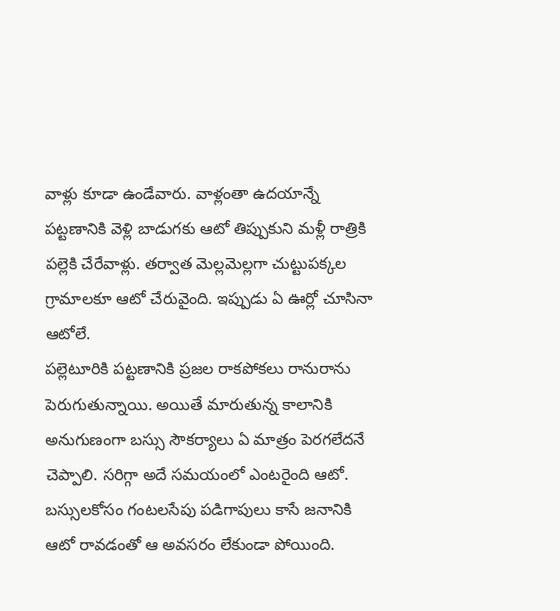వాళ్లు కూడా ఉండేవారు. వాళ్లంతా ఉదయాన్నే పట్టణానికి వెళ్లి బాడుగకు ఆటో తిప్పుకుని మళ్లీ రాత్రికి పల్లెకి చేరేవాళ్లు. తర్వాత మెల్లమెల్లగా చుట్టుపక్కల గ్రామాలకూ ఆటో చేరువైంది. ఇప్పుడు ఏ ఊర్లో చూసినా ఆటోలే.
పల్లెటూరికి పట్టణానికి ప్రజల రాకపోకలు రానురాను పెరుగుతున్నాయి. అయితే మారుతున్న కాలానికి అనుగుణంగా బస్సు సౌకర్యాలు ఏ మాత్రం పెరగలేదనే చెప్పాలి. సరిగ్గా అదే సమయంలో ఎంటరైంది ఆటో. బస్సులకోసం గంటలసేపు పడిగాపులు కాసే జనానికి ఆటో రావడంతో ఆ అవసరం లేకుండా పోయింది.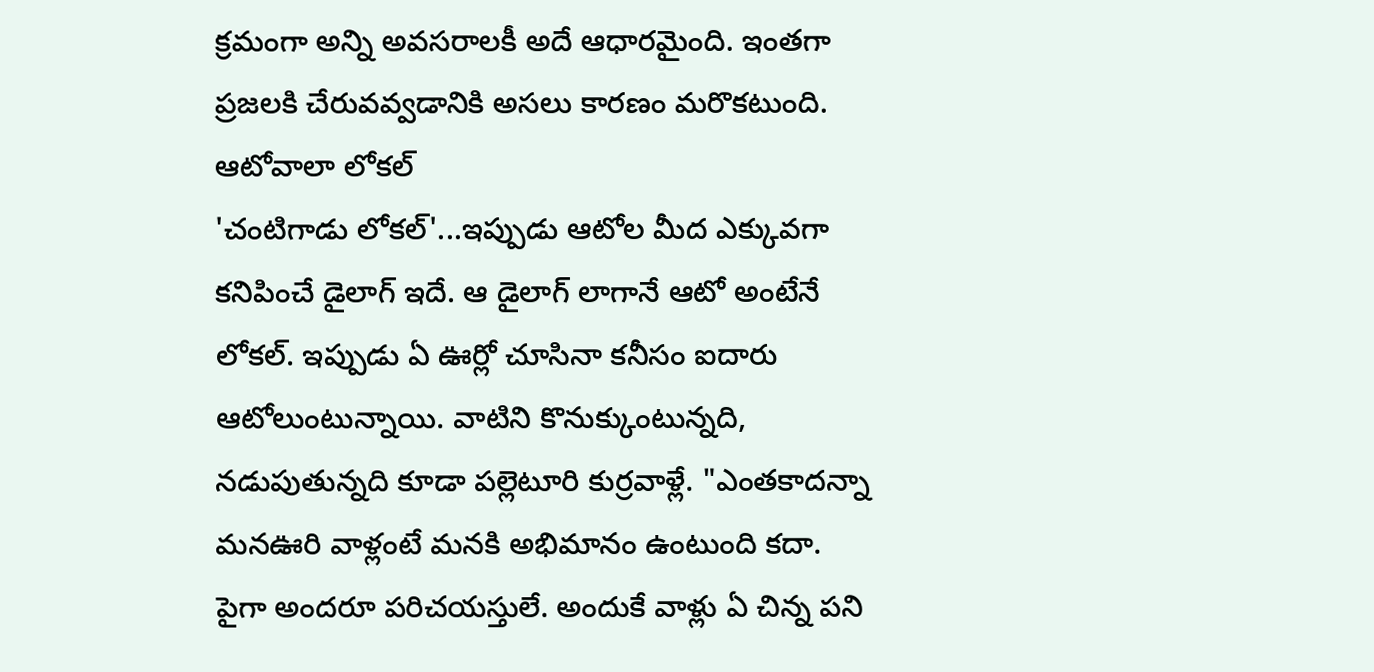క్రమంగా అన్ని అవసరాలకీ అదే ఆధారమైంది. ఇంతగా ప్రజలకి చేరువవ్వడానికి అసలు కారణం మరొకటుంది.
ఆటోవాలా లోకల్
'చంటిగాడు లోకల్'...ఇప్పుడు ఆటోల మీద ఎక్కువగా కనిపించే డైలాగ్ ఇదే. ఆ డైలాగ్ లాగానే ఆటో అంటేనే లోకల్. ఇప్పుడు ఏ ఊర్లో చూసినా కనీసం ఐదారు ఆటోలుంటున్నాయి. వాటిని కొనుక్కుంటున్నది, నడుపుతున్నది కూడా పల్లెటూరి కుర్రవాళ్లే. "ఎంతకాదన్నా మనఊరి వాళ్లంటే మనకి అభిమానం ఉంటుంది కదా. పైగా అందరూ పరిచయస్తులే. అందుకే వాళ్లు ఏ చిన్న పని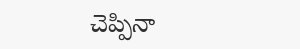చెప్పినా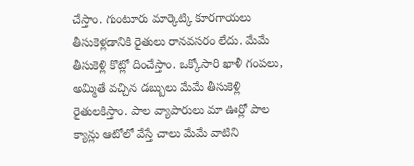చేస్తాం. గుంటూరు మార్కెట్కి కూరగాయలు తీసుకెళ్లడానికి రైతులు రానవసరం లేదు. మేమే తీసుకెళ్లి కొట్లో దించేస్తాం. ఒక్కోసారి ఖాళీ గంపలు, అమ్మితే వచ్చిన డబ్బులు మేమే తీసుకెళ్లి రైతులకిస్తాం. పాల వ్యాపారులు మా ఊర్లో పాల క్యాన్లు ఆటోలో వేస్తే చాలు మేమే వాటిని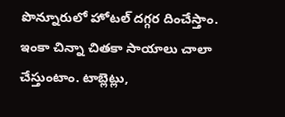పొన్నూరులో హోటల్ దగ్గర దించేస్తాం. ఇంకా చిన్నా చితకా సాయాలు చాలా చేస్తుంటాం. టాబ్లెట్లు,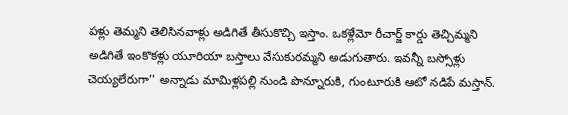పళ్లు తెమ్మని తెలిసినవాళ్లు అడిగితే తీసుకొచ్చి ఇస్తాం. ఒకళ్లేమో రీచార్జ్ కార్డు తెచ్చిమ్మని అడిగితే ఇంకొకళ్లు యూరియా బస్తాలు వేసుకురమ్మని అడుగుతారు. ఇవన్నీ బస్సోళ్లు చెయ్యలేరుగా'' అన్నాడు మామిళ్లపల్లి నుండి పొన్నూరుకి, గుంటూరుకి ఆటో నడిపే మస్తాన్.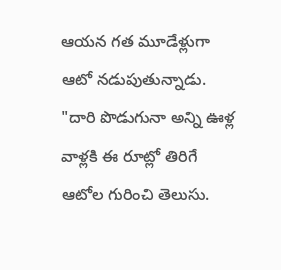ఆయన గత మూడేళ్లుగా ఆటో నడుపుతున్నాడు.
"దారి పొడుగునా అన్ని ఊళ్ల వాళ్లకి ఈ రూట్లో తిరిగే ఆటోల గురించి తెలుసు.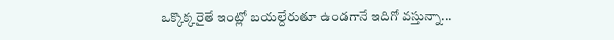ఒక్కొక్కరైతే ఇంట్లో బయల్దేరుతూ ఉండగానే ఇదిగో వస్తున్నా...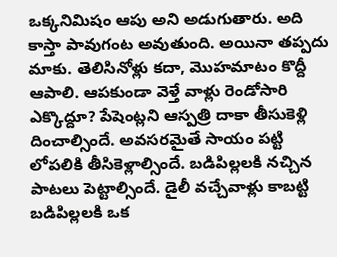ఒక్కనిమిషం ఆపు అని అడుగుతారు. అది కాస్తా పావుగంట అవుతుంది. అయినా తప్పదు మాకు. తెలిసినోళ్లు కదా, మొహమాటం కొద్దీ ఆపాలి. ఆపకుండా వెళ్తే వాళ్లు రెండోసారి ఎక్కొద్దూ? పేషెంట్లని ఆస్పత్రి దాకా తీసుకెళ్లి దించాల్సిందే. అవసరమైతే సాయం పట్టి లోపలికి తీసికెళ్లాల్సిందే. బడిపిల్లలకి నచ్చిన పాటలు పెట్టాల్సిందే. డైలీ వచ్చేవాళ్లు కాబట్టి బడిపిల్లలకి ఒక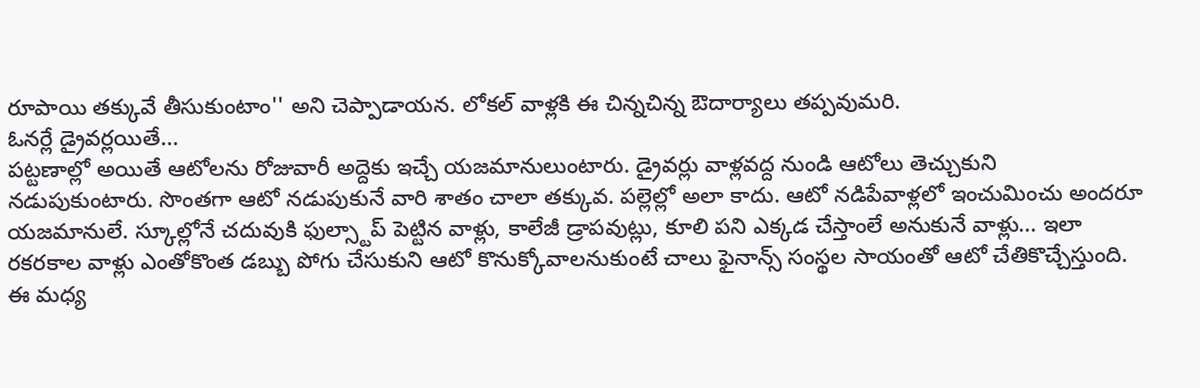రూపాయి తక్కువే తీసుకుంటాం'' అని చెప్పాడాయన. లోకల్ వాళ్లకి ఈ చిన్నచిన్న ఔదార్యాలు తప్పవుమరి.
ఓనర్లే డ్రైవర్లయితే...
పట్టణాల్లో అయితే ఆటోలను రోజువారీ అద్దెకు ఇచ్చే యజమానులుంటారు. డ్రైవర్లు వాళ్లవద్ద నుండి ఆటోలు తెచ్చుకుని నడుపుకుంటారు. సొంతగా ఆటో నడుపుకునే వారి శాతం చాలా తక్కువ. పల్లెల్లో అలా కాదు. ఆటో నడిపేవాళ్లలో ఇంచుమించు అందరూ యజమానులే. స్కూల్లోనే చదువుకి ఫుల్స్టాప్ పెట్టిన వాళ్లు, కాలేజీ డ్రాపవుట్లు, కూలి పని ఎక్కడ చేస్తాంలే అనుకునే వాళ్లు... ఇలా రకరకాల వాళ్లు ఎంతోకొంత డబ్బు పోగు చేసుకుని ఆటో కొనుక్కోవాలనుకుంటే చాలు ఫైనాన్స్ సంస్థల సాయంతో ఆటో చేతికొచ్చేస్తుంది. ఈ మధ్య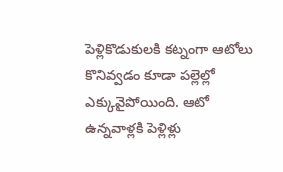పెళ్లికొడుకులకి కట్నంగా ఆటోలు కొనివ్వడం కూడా పల్లెల్లో ఎక్కువైపోయింది. ఆటో ఉన్నవాళ్లకి పెళ్లిళ్లు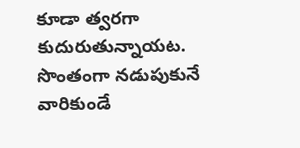కూడా త్వరగా కుదురుతున్నాయట.
సొంతంగా నడుపుకునే వారికుండే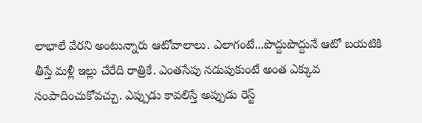లాభాలే వేరని అంటున్నారు ఆటోవాలాలు. ఎలాగంటే...పొద్దుపొద్దునే ఆటో బయటికి తీస్తే మళ్లీ ఇల్లు చేరేది రాత్రికే. ఎంతసేపు నడుపుకుంటే అంత ఎక్కువ సంపాదించుకోవచ్చు. ఎప్పుడు కావలిస్తే అప్పుడు రెస్ట్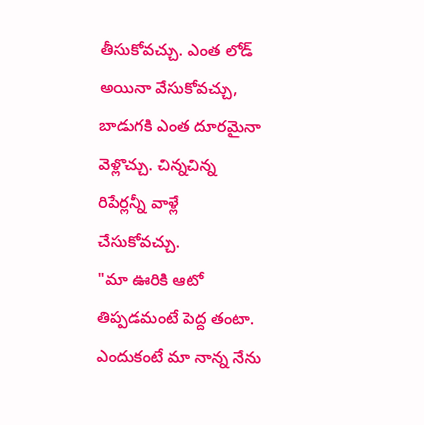తీసుకోవచ్చు. ఎంత లోడ్ అయినా వేసుకోవచ్చు, బాడుగకి ఎంత దూరమైనా వెళ్లొచ్చు. చిన్నచిన్న రిపేర్లన్నీ వాళ్లే చేసుకోవచ్చు.
"మా ఊరికి ఆటో తిప్పడమంటే పెద్ద తంటా. ఎందుకంటే మా నాన్న నేను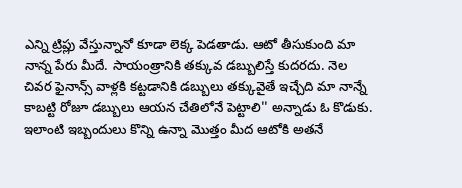ఎన్ని ట్రిప్లు వేస్తున్నానో కూడా లెక్క పెడతాడు. ఆటో తీసుకుంది మా నాన్న పేరు మీదే. సాయంత్రానికి తక్కువ డబ్బులిస్తే కుదరదు. నెల చివర ఫైనాన్స్ వాళ్లకి కట్టడానికి డబ్బులు తక్కువైతే ఇచ్చేది మా నాన్నే కాబట్టి రోజూ డబ్బులు ఆయన చేతిలోనే పెట్టాలి'' అన్నాడు ఓ కొడుకు. ఇలాంటి ఇబ్బందులు కొన్ని ఉన్నా మొత్తం మీద ఆటోకి అతనే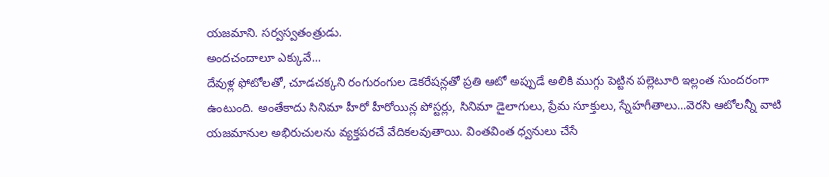యజమాని. సర్వస్వతంత్రుడు.
అందచందాలూ ఎక్కువే...
దేవుళ్ల ఫోటోలతో, చూడచక్కని రంగురంగుల డెకరేషన్లతో ప్రతి ఆటో అప్పుడే అలికి ముగ్గు పెట్టిన పల్లెటూరి ఇల్లంత సుందరంగా ఉంటుంది. అంతేకాదు సినిమా హీరో హీరోయిన్ల పోస్టర్లు, సినిమా డైలాగులు, ప్రేమ సూక్తులు, స్నేహగీతాలు...వెరసి ఆటోలన్నీ వాటి యజమానుల అభిరుచులను వ్యక్తపరచే వేదికలవుతాయి. వింతవింత ధ్వనులు చేసే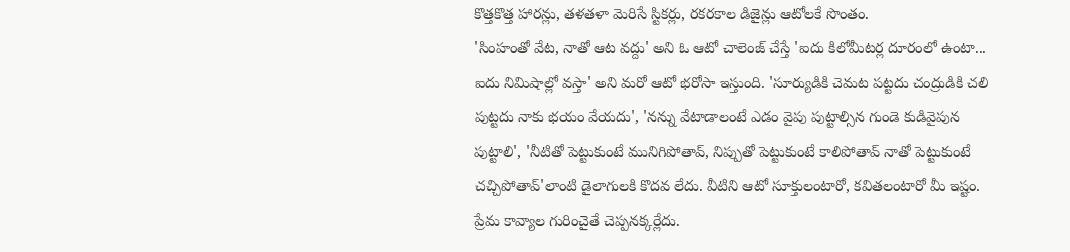కొత్తకొత్త హారన్లు, తళతళా మెరిసే స్టికర్లు, రకరకాల డిజైన్లు ఆటోలకే సొంతం.
'సింహంతో వేట, నాతో ఆట వద్దు' అని ఓ ఆటో చాలెంజ్ చేస్తే 'ఐదు కిలోమీటర్ల దూరంలో ఉంటా... ఐదు నిమిషాల్లో వస్తా' అని మరో ఆటో భరోసా ఇస్తుంది. 'సూర్యుడికి చెమట పట్టదు చంద్రుడికి చలి పుట్టదు నాకు భయం వేయదు', 'నన్ను వేటాడాలంటే ఎడం వైపు పుట్టాల్సిన గుండె కుడివైపున పుట్టాలి', 'నీటితో పెట్టుకుంటే మునిగిపోతావ్, నిప్పుతో పెట్టుకుంటే కాలిపోతావ్ నాతో పెట్టుకుంటే చచ్చిపోతావ్'లాంటి డైలాగులకి కొదవ లేదు. వీటిని ఆటో సూక్తులంటారో, కవితలంటారో మీ ఇష్టం.
ప్రేమ కావ్యాల గురించైతే చెప్పనక్కర్లేదు.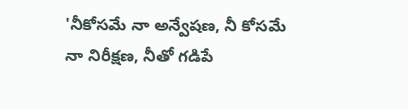'నీకోసమే నా అన్వేషణ, నీ కోసమే నా నిరీక్షణ, నీతో గడిపే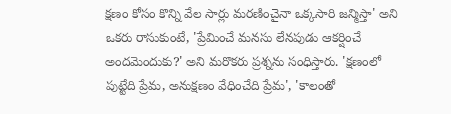క్షణం కోసం కొన్ని వేల సార్లు మరణించైనా ఒక్కసారి జన్మిస్తా' అని ఒకరు రాసుకుంటే, 'ప్రేమించే మనసు లేనపుడు ఆకర్షించే అందమెందుకు?' అని మరొకరు ప్రశ్నను సంధిస్తారు. 'క్షణంలో పుట్టేది ప్రేమ, అనుక్షణం వేధించేది ప్రేమ', 'కాలంతో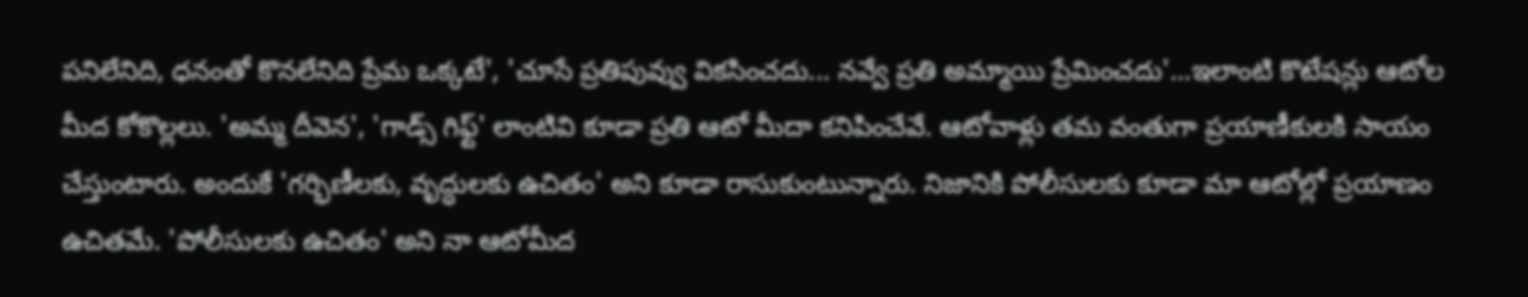పనిలేనిది, ధనంతో కొనలేనిది ప్రేమ ఒక్కటే', 'చూసే ప్రతిపువ్వు వికసించదు... నవ్వే ప్రతి అమ్మాయి ప్రేమించదు'...ఇలాంటి కొటేషన్లు ఆటోల మీద కోకొల్లలు. 'అమ్మ దీవెన', 'గాడ్స్ గిఫ్ట్' లాంటివి కూడా ప్రతి ఆటో మీదా కనిపించేవే. ఆటోవాళ్లు తమ వంతుగా ప్రయాణీకులకి సాయం చేస్తుంటారు. అందుకే 'గర్భిణీలకు, వృద్ధులకు ఉచితం' అని కూడా రాసుకుంటున్నారు. నిజానికి పోలీసులకు కూడా మా ఆటోల్లో ప్రయాణం ఉచితమే. 'పోలీసులకు ఉచితం' అని నా ఆటోమీద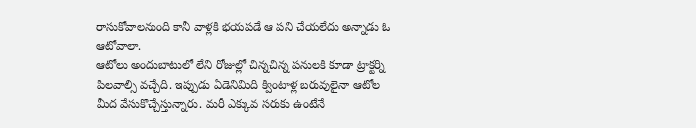రాసుకోవాలనుంది కానీ వాళ్లకి భయపడే ఆ పని చేయలేదు అన్నాడు ఓ ఆటోవాలా.
ఆటోలు అందుబాటులో లేని రోజుల్లో చిన్నచిన్న పనులకి కూడా ట్రాక్టర్ని పిలవాల్సి వచ్చేది. ఇప్పుడు ఏడెనిమిది క్వింటాళ్ల బరువులైనా ఆటోల మీద వేసుకొచ్చేస్తున్నారు. మరీ ఎక్కువ సరుకు ఉంటేనే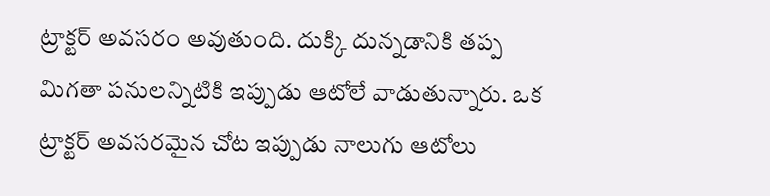ట్రాక్టర్ అవసరం అవుతుంది. దుక్కి దున్నడానికి తప్ప మిగతా పనులన్నిటికి ఇప్పుడు ఆటోలే వాడుతున్నారు. ఒక ట్రాక్టర్ అవసరమైన చోట ఇప్పుడు నాలుగు ఆటోలు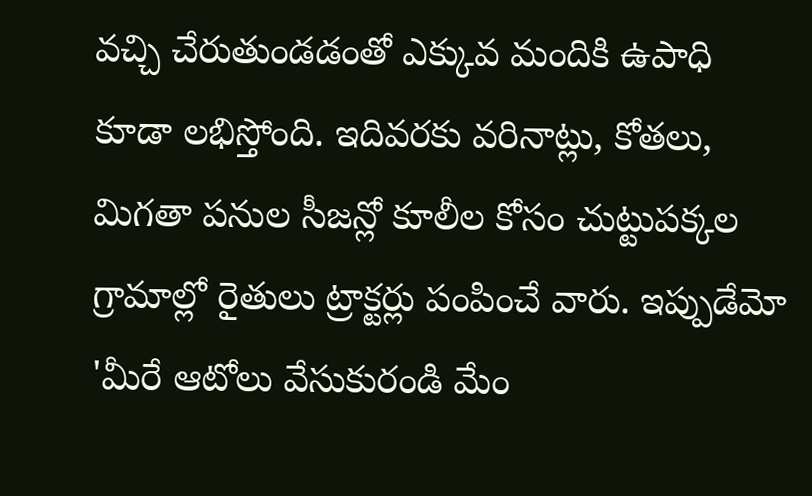వచ్చి చేరుతుండడంతో ఎక్కువ మందికి ఉపాధి కూడా లభిస్తోంది. ఇదివరకు వరినాట్లు, కోతలు, మిగతా పనుల సీజన్లో కూలీల కోసం చుట్టుపక్కల గ్రామాల్లో రైతులు ట్రాక్టర్లు పంపించే వారు. ఇప్పుడేమో 'మీరే ఆటోలు వేసుకురండి మేం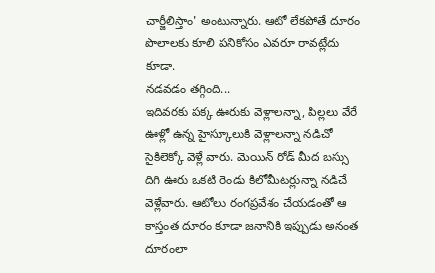చార్జీలిస్తాం' అంటున్నారు. ఆటో లేకపోతే దూరం పొలాలకు కూలి పనికోసం ఎవరూ రావట్లేదు కూడా.
నడవడం తగ్గింది...
ఇదివరకు పక్క ఊరుకు వెళ్లాలన్నా, పిల్లలు వేరే ఊళ్లో ఉన్న హైస్కూలుకి వెళ్లాలన్నా నడిచో సైకిలెక్కో వెళ్లే వారు. మెయిన్ రోడ్ మీద బస్సు దిగి ఊరు ఒకటి రెండు కిలోమీటర్లున్నా నడిచే వెళ్లేవారు. ఆటోలు రంగప్రవేశం చేయడంతో ఆ కాస్తంత దూరం కూడా జనానికి ఇప్పుడు అనంత దూరంలా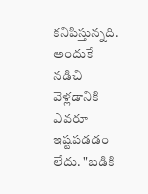కనిపిస్తున్నది. అందుకే నడిచి వెళ్లడానికి ఎవరూ ఇష్టపడడం లేదు. "బడికి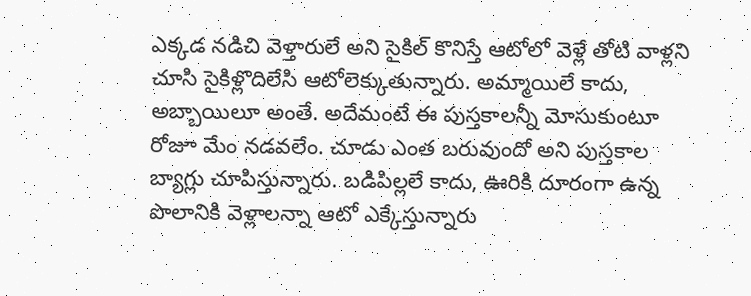ఎక్కడ నడిచి వెళ్తారులే అని సైకిల్ కొనిస్తే ఆటోలో వెళ్లే తోటి వాళ్లని చూసి సైకిళ్లొదిలేసి ఆటోలెక్కుతున్నారు. అమ్మాయిలే కాదు, అబ్బాయిలూ అంతే. అదేమంటే ఈ పుస్తకాలన్నీ మోసుకుంటూ రోజూ మేం నడవలేం. చూడు ఎంత బరువుందో అని పుస్తకాల బ్యాగ్లు చూపిస్తున్నారు. బడిపిల్లలే కాదు, ఊరికి దూరంగా ఉన్న పొలానికి వెళ్లాలన్నా ఆటో ఎక్కేస్తున్నారు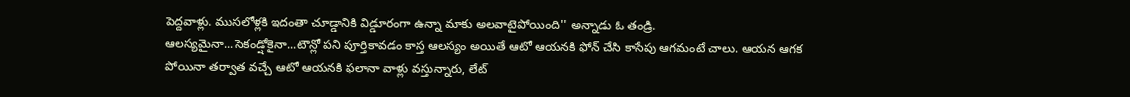పెద్దవాళ్లు. ముసలోళ్లకి ఇదంతా చూడ్డానికి విడ్డూరంగా ఉన్నా మాకు అలవాటైపోయింది'' అన్నాడు ఓ తండ్రి.
ఆలస్యమైనా...సెకండ్షోకైనా...టౌన్లో పని పూర్తికావడం కాస్త ఆలస్యం అయితే ఆటో ఆయనకి ఫోన్ చేసి కాసేపు ఆగమంటే చాలు. ఆయన ఆగక పోయినా తర్వాత వచ్చే ఆటో ఆయనకి ఫలానా వాళ్లు వస్తున్నారు, లేట్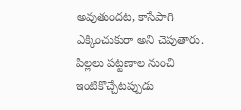అవుతుందట, కాసేపాగి ఎక్కించుకురా అని చెపుతారు. పిల్లలు పట్టణాల నుంచి ఇంటికొచ్చేటప్పుడు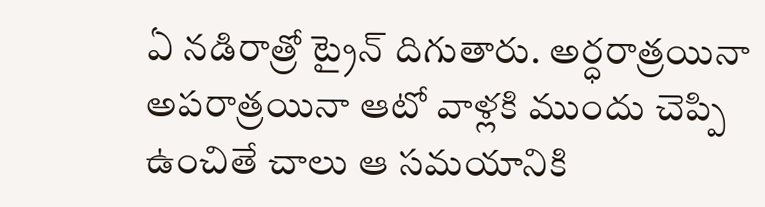ఏ నడిరాత్రో ట్రైన్ దిగుతారు. అర్ధరాత్రయినా అపరాత్రయినా ఆటో వాళ్లకి ముందు చెప్పి ఉంచితే చాలు ఆ సమయానికి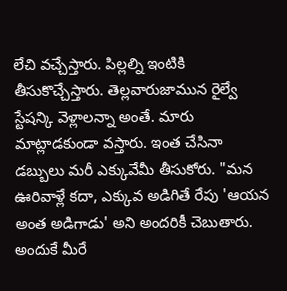లేచి వచ్చేస్తారు. పిల్లల్ని ఇంటికి తీసుకొచ్చేస్తారు. తెల్లవారుజామున రైల్వే స్టేషన్కి వెళ్లాలన్నా అంతే. మారు మాట్లాడకుండా వస్తారు. ఇంత చేసినా డబ్బులు మరీ ఎక్కువేమీ తీసుకోరు. "మన ఊరివాళ్లే కదా, ఎక్కువ అడిగితే రేపు 'ఆయన అంత అడిగాడు' అని అందరికీ చెబుతారు. అందుకే మీరే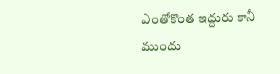ఎంతోకొంత ఇద్దురు కానీ ముందు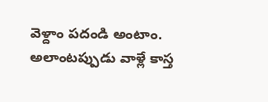వెళ్దాం పదండి అంటాం. అలాంటప్పుడు వాళ్లే కాస్త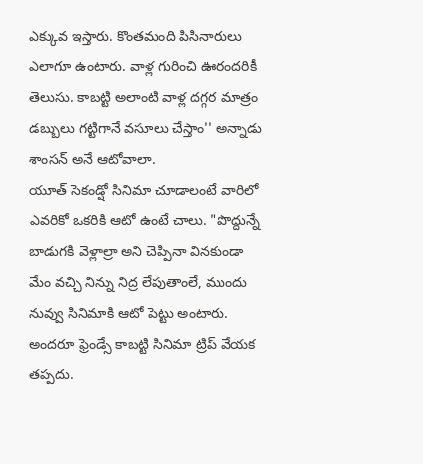ఎక్కువ ఇస్తారు. కొంతమంది పిసినారులు ఎలాగూ ఉంటారు. వాళ్ల గురించి ఊరందరికీ తెలుసు. కాబట్టి అలాంటి వాళ్ల దగ్గర మాత్రం డబ్బులు గట్టిగానే వసూలు చేస్తాం'' అన్నాడు శాంసన్ అనే ఆటోవాలా.
యూత్ సెకండ్షో సినిమా చూడాలంటే వారిలో ఎవరికో ఒకరికి ఆటో ఉంటే చాలు. "పొద్దున్నే బాడుగకి వెళ్లాల్రా అని చెప్పినా వినకుండా మేం వచ్చి నిన్ను నిద్ర లేపుతాంలే, ముందు నువ్వు సినిమాకి ఆటో పెట్టు అంటారు. అందరూ ఫ్రెండ్సే కాబట్టి సినిమా ట్రిప్ వేయక తప్పదు.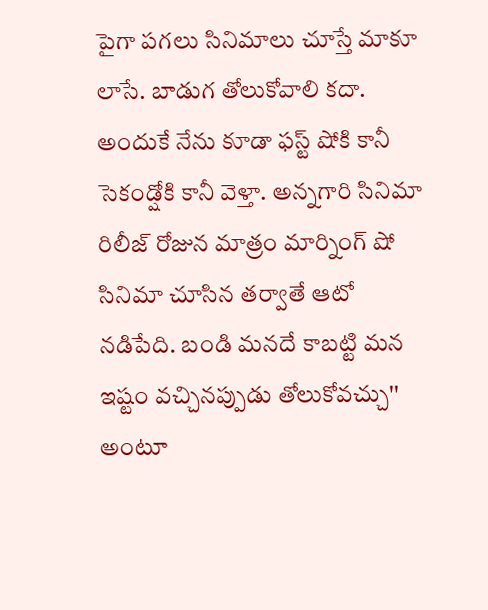పైగా పగలు సినిమాలు చూస్తే మాకూ లాసే. బాడుగ తోలుకోవాలి కదా. అందుకే నేను కూడా ఫస్ట్ షోకి కానీ సెకండ్షోకి కానీ వెళ్తా. అన్నగారి సినిమా రిలీజ్ రోజున మాత్రం మార్నింగ్ షో సినిమా చూసిన తర్వాతే ఆటో నడిపేది. బండి మనదే కాబట్టి మన ఇష్టం వచ్చినప్పుడు తోలుకోవచ్చు'' అంటూ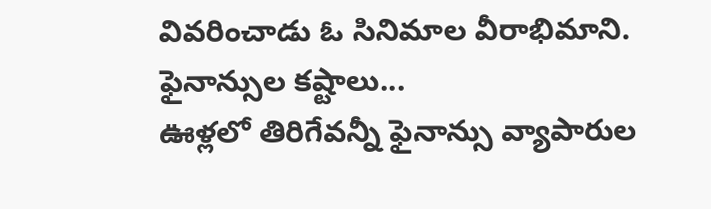వివరించాడు ఓ సినిమాల వీరాభిమాని.
ఫైనాన్సుల కష్టాలు...
ఊళ్లలో తిరిగేవన్నీ ఫైనాన్సు వ్యాపారుల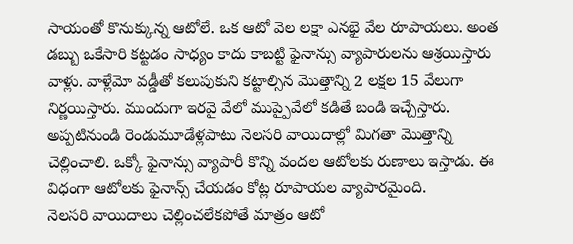సాయంతో కొనుక్కున్న ఆటోలే. ఒక ఆటో వెల లక్షా ఎనభై వేల రూపాయలు. అంత డబ్బు ఒకేసారి కట్టడం సాధ్యం కాదు కాబట్టి ఫైనాన్సు వ్యాపారులను ఆశ్రయిస్తారు వాళ్లు. వాళ్లేమో వడ్డీతో కలుపుకుని కట్టాల్సిన మొత్తాన్ని 2 లక్షల 15 వేలుగా నిర్ణయిస్తారు. ముందుగా ఇరవై వేలో ముప్పైవేలో కడితే బండి ఇచ్చేస్తారు. అప్పటినుండి రెండుమూడేళ్లపాటు నెలసరి వాయిదాల్లో మిగతా మొత్తాన్ని చెల్లించాలి. ఒక్కో ఫైనాన్సు వ్యాపారీ కొన్ని వందల ఆటోలకు రుణాలు ఇస్తాడు. ఈ విధంగా ఆటోలకు ఫైనాన్స్ చేయడం కోట్ల రూపాయల వ్యాపారమైంది.
నెలసరి వాయిదాలు చెల్లించలేకపోతే మాత్రం ఆటో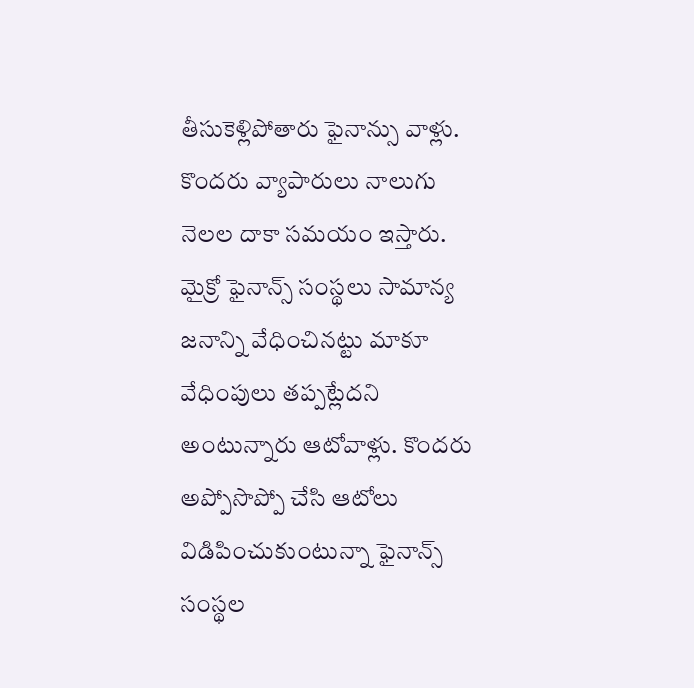తీసుకెళ్లిపోతారు ఫైనాన్సు వాళ్లు. కొందరు వ్యాపారులు నాలుగు నెలల దాకా సమయం ఇస్తారు. మైక్రో ఫైనాన్స్ సంస్థలు సామాన్య జనాన్ని వేధించినట్టు మాకూ వేధింపులు తప్పట్లేదని అంటున్నారు ఆటోవాళ్లు. కొందరు అప్పోసొప్పో చేసి ఆటోలు విడిపించుకుంటున్నా ఫైనాన్స్ సంస్థల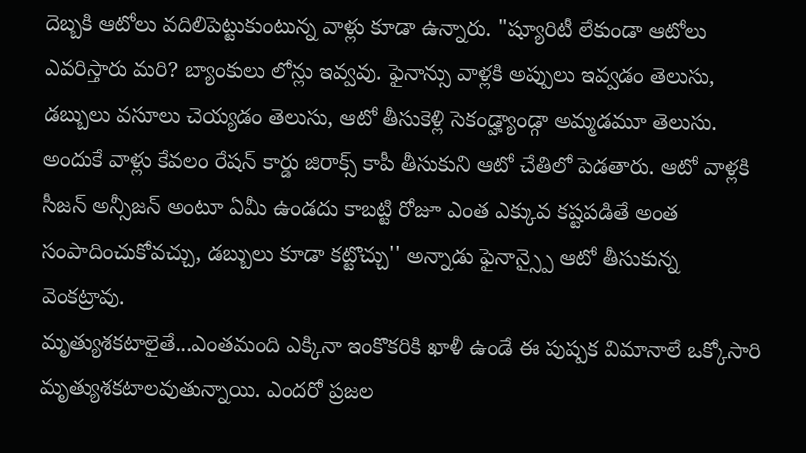దెబ్బకి ఆటోలు వదిలిపెట్టుకుంటున్న వాళ్లు కూడా ఉన్నారు. "ష్యూరిటీ లేకుండా ఆటోలు ఎవరిస్తారు మరి? బ్యాంకులు లోన్లు ఇవ్వవు. ఫైనాన్సు వాళ్లకి అప్పులు ఇవ్వడం తెలుసు, డబ్బులు వసూలు చెయ్యడం తెలుసు, ఆటో తీసుకెళ్లి సెకండ్హ్యాండ్గా అమ్మడమూ తెలుసు. అందుకే వాళ్లు కేవలం రేషన్ కార్డు జిరాక్స్ కాపీ తీసుకుని ఆటో చేతిలో పెడతారు. ఆటో వాళ్లకి సీజన్ అన్సీజన్ అంటూ ఏమీ ఉండదు కాబట్టి రోజూ ఎంత ఎక్కువ కష్టపడితే అంత సంపాదించుకోవచ్చు, డబ్బులు కూడా కట్టొచ్చు'' అన్నాడు ఫైనాన్స్పై ఆటో తీసుకున్న వెంకట్రావు.
మృత్యుశకటాలైతే...ఎంతమంది ఎక్కినా ఇంకొకరికి ఖాళీ ఉండే ఈ పుష్పక విమానాలే ఒక్కోసారి మృత్యుశకటాలవుతున్నాయి. ఎందరో ప్రజల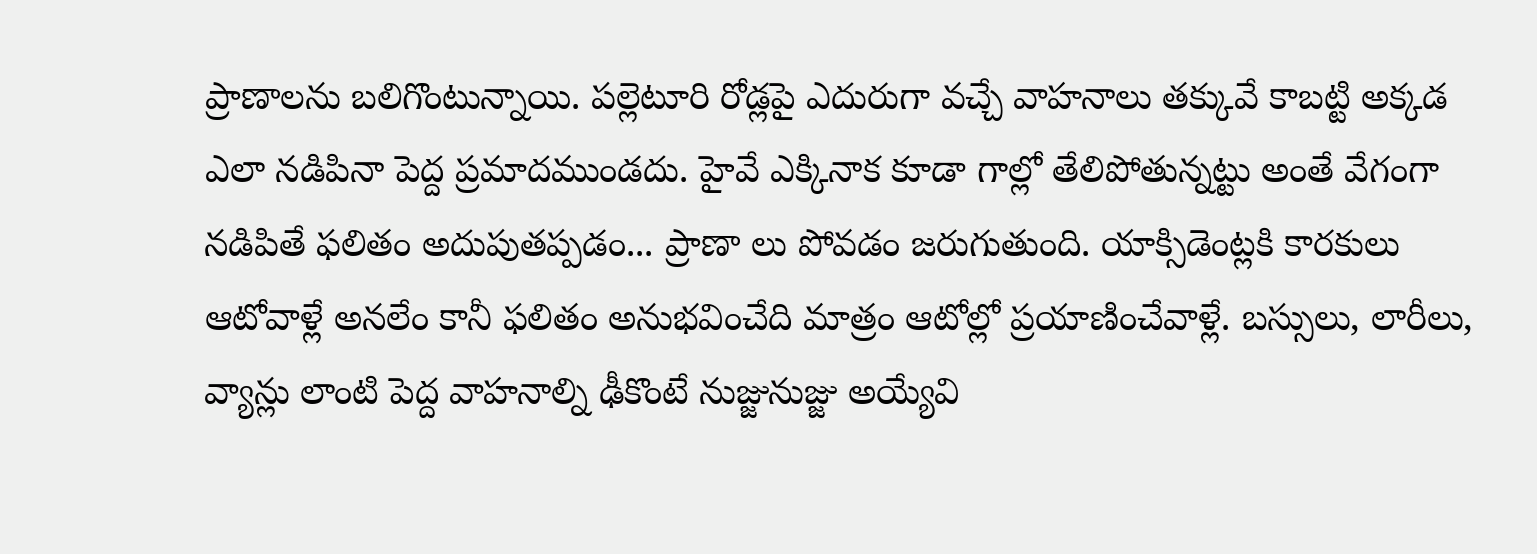ప్రాణాలను బలిగొంటున్నాయి. పల్లెటూరి రోడ్లపై ఎదురుగా వచ్చే వాహనాలు తక్కువే కాబట్టి అక్కడ ఎలా నడిపినా పెద్ద ప్రమాదముండదు. హైవే ఎక్కినాక కూడా గాల్లో తేలిపోతున్నట్టు అంతే వేగంగా నడిపితే ఫలితం అదుపుతప్పడం... ప్రాణా లు పోవడం జరుగుతుంది. యాక్సిడెంట్లకి కారకులు ఆటోవాళ్లే అనలేం కానీ ఫలితం అనుభవించేది మాత్రం ఆటోల్లో ప్రయాణించేవాళ్లే. బస్సులు, లారీలు, వ్యాన్లు లాంటి పెద్ద వాహనాల్ని ఢీకొంటే నుజ్జునుజ్జు అయ్యేవి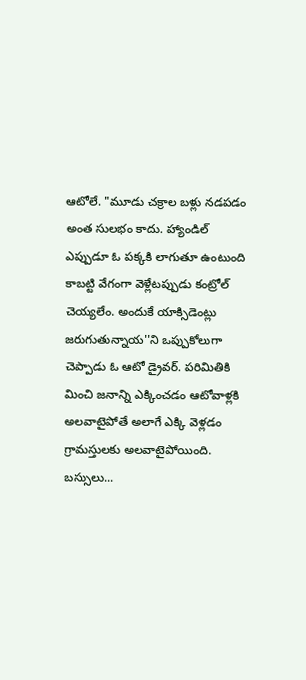ఆటోలే. "మూడు చక్రాల బళ్లు నడపడం అంత సులభం కాదు. హ్యాండిల్ ఎప్పుడూ ఓ పక్కకి లాగుతూ ఉంటుంది కాబట్టి వేగంగా వెళ్లేటప్పుడు కంట్రోల్ చెయ్యలేం. అందుకే యాక్సిడెంట్లు జరుగుతున్నాయ''ని ఒప్పుకోలుగా చెప్పాడు ఓ ఆటో డ్రైవర్. పరిమితికి మించి జనాన్ని ఎక్కించడం ఆటోవాళ్లకి అలవాటైపోతే అలాగే ఎక్కి వెళ్లడం గ్రామస్తులకు అలవాటైపోయింది.
బస్సులు...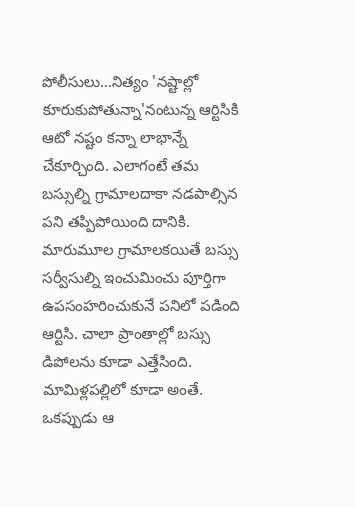పోలీసులు...నిత్యం 'నష్టాల్లో కూరుకుపోతున్నా'నంటున్న ఆర్టిసికి ఆటో నష్టం కన్నా లాభాన్నే చేకూర్చింది. ఎలాగంటే తమ బస్సుల్ని గ్రామాలదాకా నడపాల్సిన పని తప్పిపోయింది దానికి. మారుమూల గ్రామాలకయితే బస్సు సర్వీసుల్ని ఇంచుమించు పూర్తిగా ఉపసంహరించుకునే పనిలో పడింది ఆర్టిసి. చాలా ప్రాంతాల్లో బస్సు డిపోలను కూడా ఎత్తేసింది. మామిళ్లపల్లిలో కూడా అంతే. ఒకప్పుడు ఆ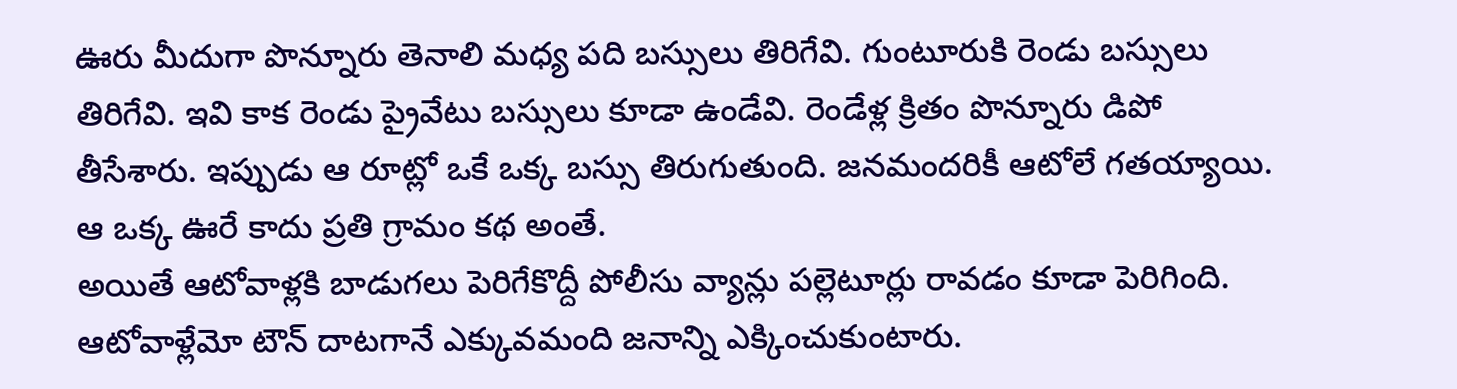ఊరు మీదుగా పొన్నూరు తెనాలి మధ్య పది బస్సులు తిరిగేవి. గుంటూరుకి రెండు బస్సులు తిరిగేవి. ఇవి కాక రెండు ప్రైవేటు బస్సులు కూడా ఉండేవి. రెండేళ్ల క్రితం పొన్నూరు డిపో తీసేశారు. ఇప్పుడు ఆ రూట్లో ఒకే ఒక్క బస్సు తిరుగుతుంది. జనమందరికీ ఆటోలే గతయ్యాయి. ఆ ఒక్క ఊరే కాదు ప్రతి గ్రామం కథ అంతే.
అయితే ఆటోవాళ్లకి బాడుగలు పెరిగేకొద్దీ పోలీసు వ్యాన్లు పల్లెటూర్లు రావడం కూడా పెరిగింది. ఆటోవాళ్లేమో టౌన్ దాటగానే ఎక్కువమంది జనాన్ని ఎక్కించుకుంటారు.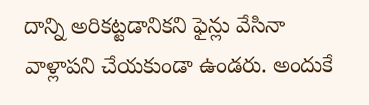దాన్ని అరికట్టడానికని ఫైన్లు వేసినా వాళ్లాపని చేయకుండా ఉండరు. అందుకే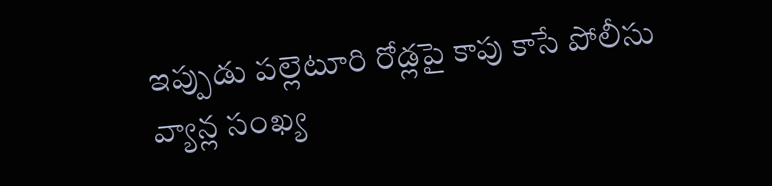ఇప్పుడు పల్లెటూరి రోడ్లపై కాపు కాసే పోలీసు వ్యాన్ల సంఖ్య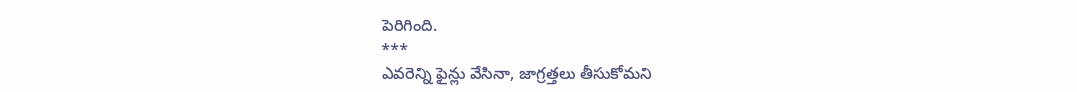పెరిగింది.
***
ఎవరెన్ని ఫైన్లు వేసినా, జాగ్రత్తలు తీసుకోమని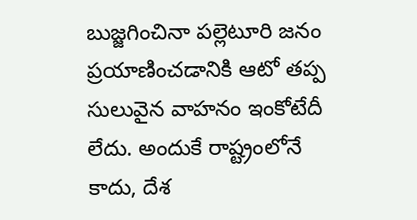బుజ్జగించినా పల్లెటూరి జనం ప్రయాణించడానికి ఆటో తప్ప సులువైన వాహనం ఇంకోటేదీ లేదు. అందుకే రాష్ట్రంలోనే కాదు, దేశ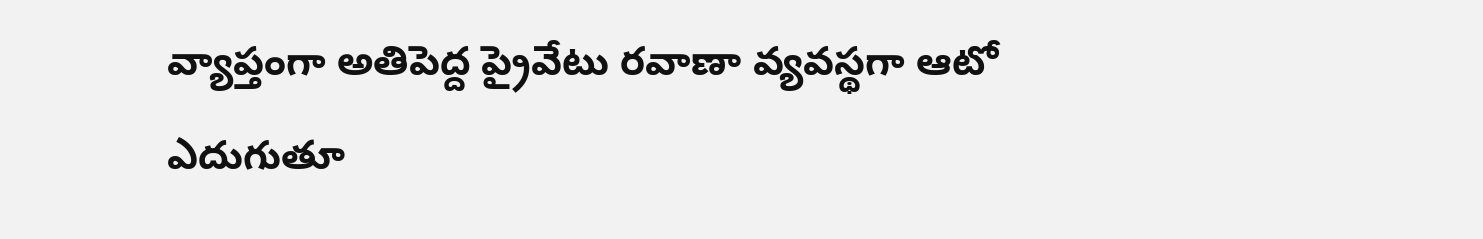వ్యాప్తంగా అతిపెద్ద ప్రైవేటు రవాణా వ్యవస్థగా ఆటో ఎదుగుతూ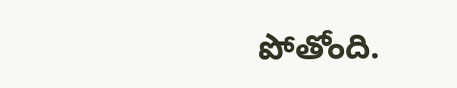పోతోంది.